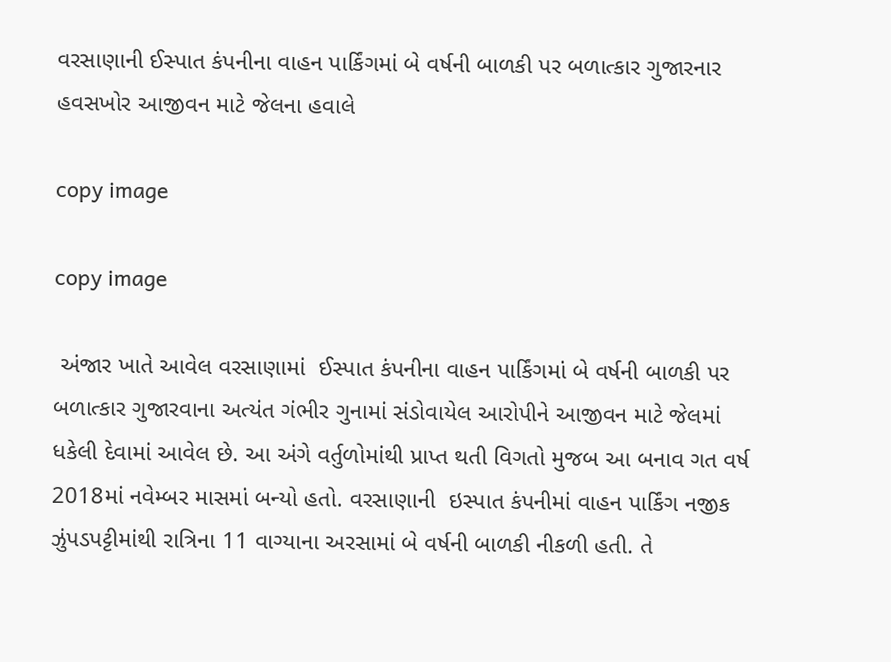વરસાણાની ઈસ્પાત કંપનીના વાહન પાર્કિંગમાં બે વર્ષની બાળકી પર બળાત્કાર ગુજારનાર હવસખોર આજીવન માટે જેલના હવાલે

copy image

copy image

 અંજાર ખાતે આવેલ વરસાણામાં  ઈસ્પાત કંપનીના વાહન પાર્કિંગમાં બે વર્ષની બાળકી પર બળાત્કાર ગુજારવાના અત્યંત ગંભીર ગુનામાં સંડોવાયેલ આરોપીને આજીવન માટે જેલમાં ધકેલી દેવામાં આવેલ છે. આ અંગે વર્તુળોમાંથી પ્રાપ્ત થતી વિગતો મુજબ આ બનાવ ગત વર્ષ 2018માં નવેમ્બર માસમાં બન્યો હતો. વરસાણાની  ઇસ્પાત કંપનીમાં વાહન પાર્કિંગ નજીક ઝુંપડપટ્ટીમાંથી રાત્રિના 11 વાગ્યાના અરસામાં બે વર્ષની બાળકી નીકળી હતી. તે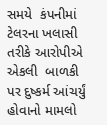સમયે  કંપનીમાં ટેલરના ખલાસી તરીકે આરોપીએ એકલી  બાળકી પર દુષ્કર્મ આંચર્યું હોવાનો મામલો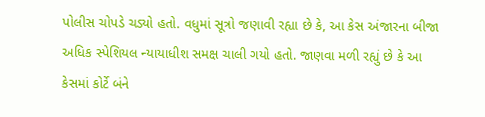પોલીસ ચોપડે ચડ્યો હતો. વધુમાં સૂત્રો જણાવી રહ્યા છે કે, આ કેસ અંજારના બીજા અધિક સ્પેશિયલ ન્યાયાધીશ સમક્ષ ચાલી ગયો હતો. જાણવા મળી રહ્યું છે કે આ કેસમાં કોર્ટે બંને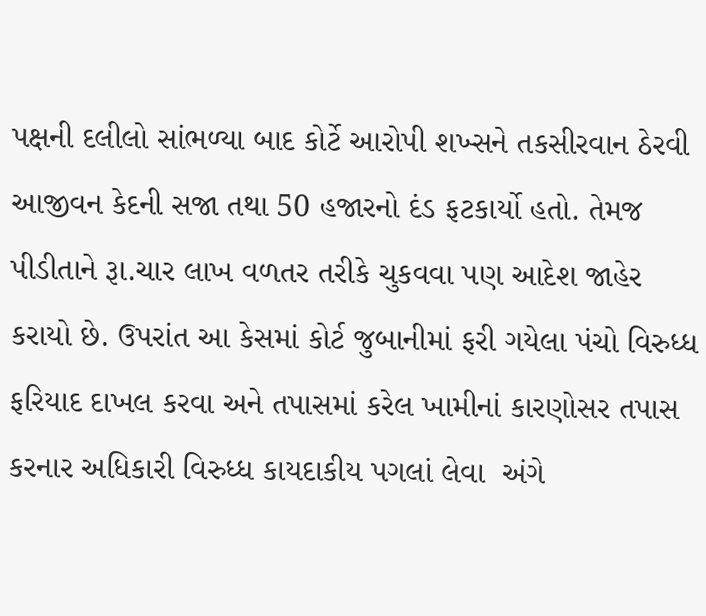પક્ષની દલીલો સાંભળ્યા બાદ કોર્ટે આરોપી શખ્સને તકસીરવાન ઠેરવી આજીવન કેદની સજા તથા 50 હજારનો દંડ ફટકાર્યો હતો. તેમજ પીડીતાને રૂા.ચાર લાખ વળતર તરીકે ચુકવવા પણ આદેશ જાહેર કરાયો છે. ઉપરાંત આ કેસમાં કોર્ટ જુબાનીમાં ફરી ગયેલા પંચો વિરુધ્ધ ફરિયાદ દાખલ કરવા અને તપાસમાં કરેલ ખામીનાં કારણોસર તપાસ કરનાર અધિકારી વિરુધ્ધ કાયદાકીય પગલાં લેવા  અંગે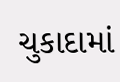ચુકાદામાં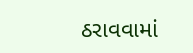ઠરાવવામાં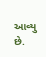આવ્યુ છે.